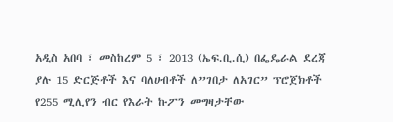አዲስ አበባ ፣ መስከረም 5 ፣ 2013 (ኤፍ.ቢ.ሲ) በፌዴራል ደረጃ ያሉ 15 ድርጅቶች እና ባለሀብቶች ለ”ገበታ ለአገር” ፕሮጀክቶች የ255 ሚሊየን ብር የእራት ኩፖን መግዛታቸው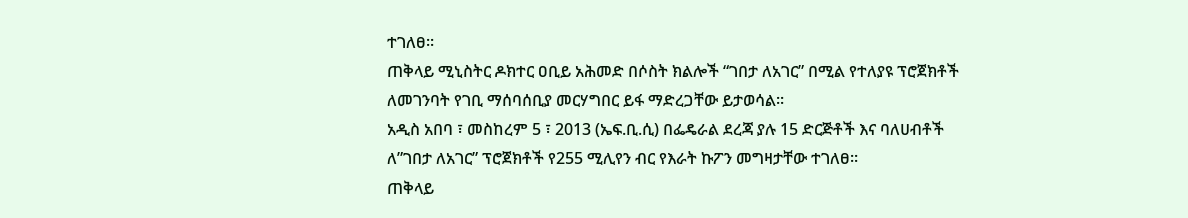ተገለፀ፡፡
ጠቅላይ ሚኒስትር ዶክተር ዐቢይ አሕመድ በሶስት ክልሎች “ገበታ ለአገር” በሚል የተለያዩ ፕሮጀክቶች ለመገንባት የገቢ ማሰባሰቢያ መርሃግበር ይፋ ማድረጋቸው ይታወሳል፡፡
አዲስ አበባ ፣ መስከረም 5 ፣ 2013 (ኤፍ.ቢ.ሲ) በፌዴራል ደረጃ ያሉ 15 ድርጅቶች እና ባለሀብቶች ለ”ገበታ ለአገር” ፕሮጀክቶች የ255 ሚሊየን ብር የእራት ኩፖን መግዛታቸው ተገለፀ፡፡
ጠቅላይ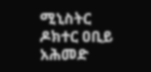ሚኒስትር ዶክተር ዐቢይ አሕመድ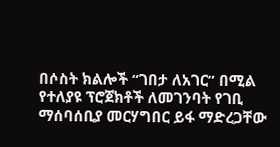በሶስት ክልሎች “ገበታ ለአገር” በሚል የተለያዩ ፕሮጀክቶች ለመገንባት የገቢ ማሰባሰቢያ መርሃግበር ይፋ ማድረጋቸው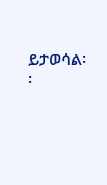ይታወሳል፡፡